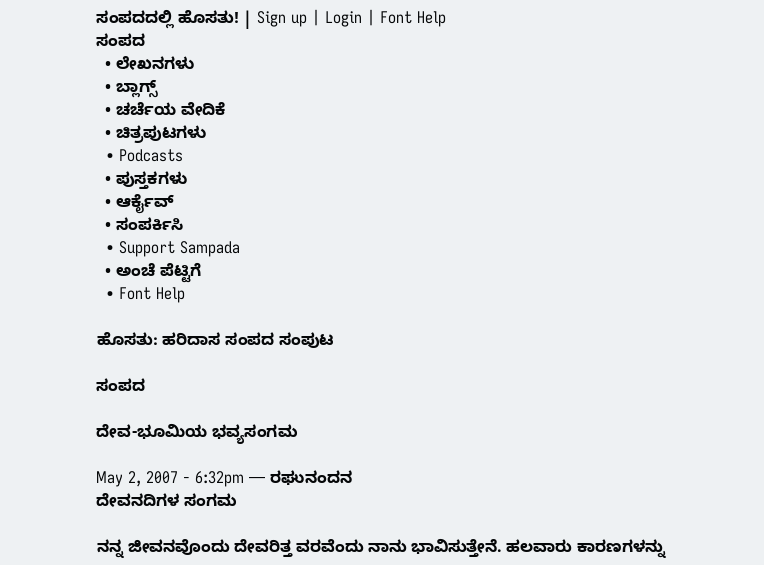ಸಂಪದದಲ್ಲಿ ಹೊಸತು! | Sign up | Login | Font Help
ಸಂಪದ
  • ಲೇಖನಗಳು
  • ಬ್ಲಾಗ್ಸ್
  • ಚರ್ಚೆಯ ವೇದಿಕೆ
  • ಚಿತ್ರಪುಟಗಳು
  • Podcasts
  • ಪುಸ್ತಕಗಳು
  • ಆರ್ಕೈವ್
  • ಸಂಪರ್ಕಿಸಿ
  • Support Sampada
  • ಅಂಚೆ ಪೆಟ್ಟಿಗೆ
  • Font Help

ಹೊಸತು: ಹರಿದಾಸ ಸಂಪದ ಸಂಪುಟ

ಸಂಪದ

ದೇವ-ಭೂಮಿಯ ಭವ್ಯಸಂಗಮ

May 2, 2007 - 6:32pm — ರಘುನಂದನ
ದೇವನದಿಗಳ ಸಂಗಮ

ನನ್ನ ಜೀವನವೊಂದು ದೇವರಿತ್ತ ವರವೆಂದು ನಾನು ಭಾವಿಸುತ್ತೇನೆ. ಹಲವಾರು ಕಾರಣಗಳನ್ನು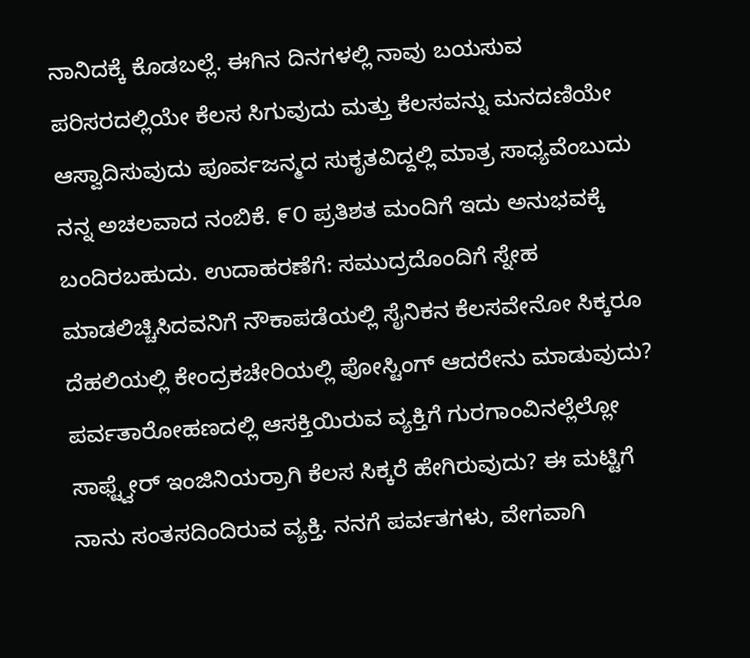ನಾನಿದಕ್ಕೆ ಕೊಡಬಲ್ಲೆ. ಈಗಿನ ದಿನಗಳಲ್ಲಿ ನಾವು ಬಯಸುವ ಪರಿಸರದಲ್ಲಿಯೇ ಕೆಲಸ ಸಿಗುವುದು ಮತ್ತು ಕೆಲಸವನ್ನು ಮನದಣಿಯೇ ಆಸ್ವಾದಿಸುವುದು ಪೂರ್ವಜನ್ಮದ ಸುಕೃತವಿದ್ದಲ್ಲಿ ಮಾತ್ರ ಸಾಧ್ಯವೆಂಬುದು ನನ್ನ ಅಚಲವಾದ ನಂಬಿಕೆ. ೯೦ ಪ್ರತಿಶತ ಮಂದಿಗೆ ಇದು ಅನುಭವಕ್ಕೆ ಬಂದಿರಬಹುದು. ಉದಾಹರಣೆಗೆ: ಸಮುದ್ರದೊಂದಿಗೆ ಸ್ನೇಹ ಮಾಡಲಿಚ್ಚಿಸಿದವನಿಗೆ ನೌಕಾಪಡೆಯಲ್ಲಿ ಸೈನಿಕನ ಕೆಲಸವೇನೋ ಸಿಕ್ಕರೂ ದೆಹಲಿಯಲ್ಲಿ ಕೇಂದ್ರಕಚೇರಿಯಲ್ಲಿ ಪೋಸ್ಟಿಂಗ್ ಆದರೇನು ಮಾಡುವುದು? ಪರ್ವತಾರೋಹಣದಲ್ಲಿ ಆಸಕ್ತಿಯಿರುವ ವ್ಯಕ್ತಿಗೆ ಗುರಗಾಂವಿನಲ್ಲೆಲ್ಲೋ ಸಾಫ್ಟ್ವೇರ್ ಇಂಜಿನಿಯರ್ರಾಗಿ ಕೆಲಸ ಸಿಕ್ಕರೆ ಹೇಗಿರುವುದು? ಈ ಮಟ್ಟಿಗೆ ನಾನು ಸಂತಸದಿಂದಿರುವ ವ್ಯಕ್ತಿ. ನನಗೆ ಪರ್ವತಗಳು, ವೇಗವಾಗಿ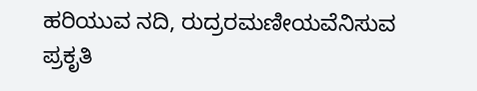ಹರಿಯುವ ನದಿ, ರುದ್ರರಮಣೀಯವೆನಿಸುವ ಪ್ರಕೃತಿ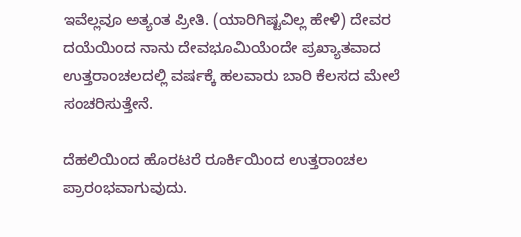ಇವೆಲ್ಲವೂ ಅತ್ಯಂತ ಪ್ರೀತಿ. (ಯಾರಿಗಿಷ್ಟವಿಲ್ಲ ಹೇಳಿ) ದೇವರ ದಯೆಯಿಂದ ನಾನು ದೇವಭೂಮಿಯೆಂದೇ ಪ್ರಖ್ಯಾತವಾದ ಉತ್ತರಾಂಚಲದಲ್ಲಿ ವರ್ಷಕ್ಕೆ ಹಲವಾರು ಬಾರಿ ಕೆಲಸದ ಮೇಲೆ ಸಂಚರಿಸುತ್ತೇನೆ.

ದೆಹಲಿಯಿಂದ ಹೊರಟರೆ ರೂರ್ಕಿಯಿಂದ ಉತ್ತರಾಂಚಲ ಪ್ರಾರಂಭವಾಗುವುದು.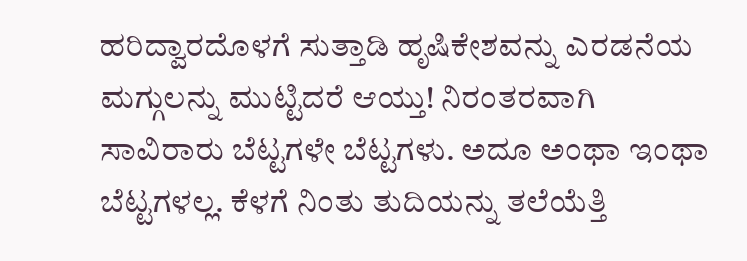ಹರಿದ್ವಾರದೊಳಗೆ ಸುತ್ತಾಡಿ ಹೃಷಿಕೇಶವನ್ನು ಎರಡನೆಯ ಮಗ್ಗುಲನ್ನು ಮುಟ್ಟಿದರೆ ಆಯ್ತು! ನಿರಂತರವಾಗಿ ಸಾವಿರಾರು ಬೆಟ್ಟಗಳೇ ಬೆಟ್ಟಗಳು. ಅದೂ ಅಂಥಾ ಇಂಥಾ ಬೆಟ್ಟಗಳಲ್ಲ. ಕೆಳಗೆ ನಿಂತು ತುದಿಯನ್ನು ತಲೆಯೆತ್ತಿ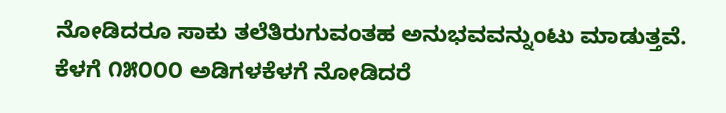ನೋಡಿದರೂ ಸಾಕು ತಲೆತಿರುಗುವಂತಹ ಅನುಭವವನ್ನುಂಟು ಮಾಡುತ್ತವೆ. ಕೆಳಗೆ ೧೫೦೦೦ ಅಡಿಗಳಕೆಳಗೆ ನೋಡಿದರೆ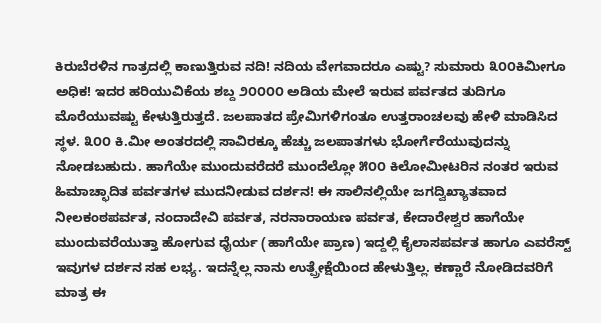ಕಿರುಬೆರಳಿನ ಗಾತ್ರದಲ್ಲಿ ಕಾಣುತ್ತಿರುವ ನದಿ! ನದಿಯ ವೇಗವಾದರೂ ಎಷ್ಟು? ಸುಮಾರು ೩೦೦ಕಿಮೀಗೂ ಅಧಿಕ! ಇದರ ಹರಿಯುವಿಕೆಯ ಶಬ್ದ ೨೦೦೦೦ ಅಡಿಯ ಮೇಲೆ ಇರುವ ಪರ್ವತದ ತುದಿಗೂ ಮೊರೆಯುವಷ್ಟು ಕೇಳುತ್ತಿರುತ್ತದೆ. ಜಲಪಾತದ ಪ್ರೇಮಿಗಳಿಗಂತೂ ಉತ್ತರಾಂಚಲವು ಹೇಳಿ ಮಾಡಿಸಿದ ಸ್ಥಳ. ೩೦೦ ಕಿ.ಮೀ ಅಂತರದಲ್ಲಿ ಸಾವಿರಕ್ಕೂ ಹೆಚ್ಚು ಜಲಪಾತಗಳು ಭೋರ್ಗೆರೆಯುವುದನ್ನು ನೋಡಬಹುದು. ಹಾಗೆಯೇ ಮುಂದುವರೆದರೆ ಮುಂದೆಲ್ಲೋ ೫೦೦ ಕಿಲೋಮೀಟರಿನ ನಂತರ ಇರುವ ಹಿಮಾಚ್ಛಾದಿತ ಪರ್ವತಗಳ ಮುದನೀಡುವ ದರ್ಶನ! ಈ ಸಾಲಿನಲ್ಲಿಯೇ ಜಗದ್ವಿಖ್ಯಾತವಾದ ನೀಲಕಂಠಪರ್ವತ, ನಂದಾದೇವಿ ಪರ್ವತ, ನರನಾರಾಯಣ ಪರ್ವತ, ಕೇದಾರೇಶ್ವರ ಹಾಗೆಯೇ ಮುಂದುವರೆಯುತ್ತಾ ಹೋಗುವ ಧೈರ್ಯ (ಹಾಗೆಯೇ ಪ್ರಾಣ) ಇದ್ದಲ್ಲಿ ಕೈಲಾಸಪರ್ವತ ಹಾಗೂ ಎವರೆಸ್ಟ್ ಇವುಗಳ ದರ್ಶನ ಸಹ ಲಭ್ಯ. ಇದನ್ನೆಲ್ಲ ನಾನು ಉತ್ಪ್ರೇಕ್ಷೆಯಿಂದ ಹೇಳುತ್ತಿಲ್ಲ. ಕಣ್ಣಾರೆ ನೋಡಿದವರಿಗೆ ಮಾತ್ರ ಈ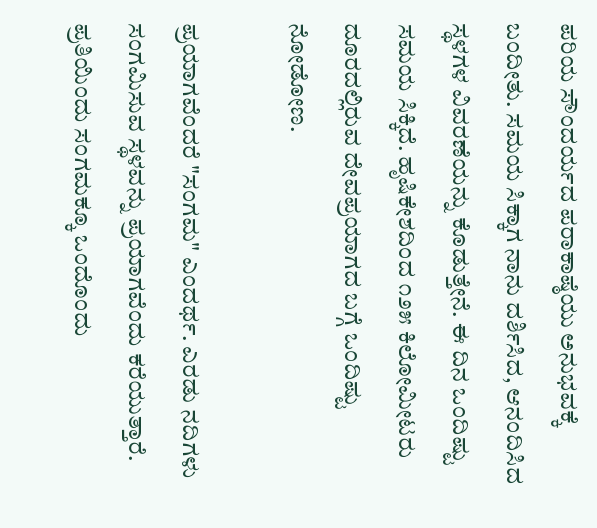ಪರಿಯ ಸೌಂದರ್ಯದ ಪರಾಕಾಷ್ಠೆಯು ಅನುಭವಕ್ಕೆ ಬಂದೀತು. ಸಮಯ ಸಿಕ್ಕಾಗ ನಾನು ದರ್ಶಿಸಿದ, ಆನಂದಿಸಿದ ಸ್ಥಳಗಳ ವಿವರಣೆಯನ್ನು ಕೊಡುತ್ತೇನೆ. ಈ ದಿನ ಒಂದಿಷ್ಟು ಸಮಯ ಸಿಕ್ಕಿದೆ. ಹೃಷಿಕೇಶದಿಂದ ೧೨೫ ಕಿಲೋಮೀಟರು ದೂರದಲ್ಲಿರುವ ದೇವಪ್ರಯಾಗದ ಬಗ್ಗೆ ಒಂದಿಷ್ಟು ನೋಡೋಣ.

ಪ್ರಯಾಗವೆಂದರೆ "ಸಂಗಮ" ಎಂದರ್ಥ. ಎರಡು ನದಿಗಳು ಸಂಗಮಿಸುವ ಸ್ಥಳವನ್ನು ಪ್ರಯಾಗವೆಂದು ಕರೆಯುತ್ತಾರೆ. ಪ್ರತಿಯಿಂದು ಸಂಗಮಕ್ಕೂ ಒಂದೊಂದು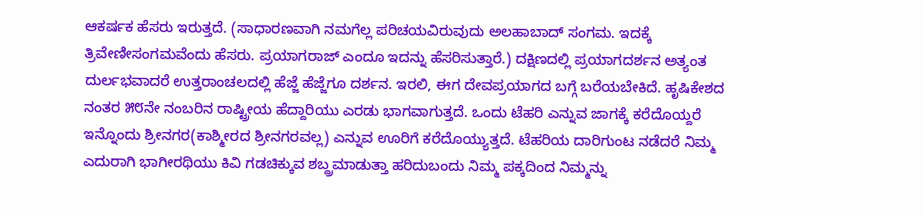ಆಕರ್ಷಕ ಹೆಸರು ಇರುತ್ತದೆ. (ಸಾಧಾರಣವಾಗಿ ನಮಗೆಲ್ಲ ಪರಿಚಯವಿರುವುದು ಅಲಹಾಬಾದ್ ಸಂಗಮ. ಇದಕ್ಕೆ ತ್ರಿವೇಣೀಸಂಗಮವೆಂದು ಹೆಸರು. ಪ್ರಯಾಗರಾಜ್ ಎಂದೂ ಇದನ್ನು ಹೆಸರಿಸುತ್ತಾರೆ.) ದಕ್ಷಿಣದಲ್ಲಿ ಪ್ರಯಾಗದರ್ಶನ ಅತ್ಯಂತ ದುರ್ಲಭವಾದರೆ ಉತ್ತರಾಂಚಲದಲ್ಲಿ ಹೆಜ್ಜೆ ಹೆಜ್ಜೆಗೂ ದರ್ಶನ. ಇರಲಿ, ಈಗ ದೇವಪ್ರಯಾಗದ ಬಗ್ಗೆ ಬರೆಯಬೇಕಿದೆ. ಹೃಷಿಕೇಶದ ನಂತರ ೫೮ನೇ ನಂಬರಿನ ರಾಷ್ಟ್ರೀಯ ಹೆದ್ದಾರಿಯು ಎರಡು ಭಾಗವಾಗುತ್ತದೆ. ಒಂದು ಟೆಹರಿ ಎನ್ನುವ ಜಾಗಕ್ಕೆ ಕರೆದೊಯ್ದರೆ ಇನ್ನೊಂದು ಶ್ರೀನಗರ(ಕಾಶ್ಮೀರದ ಶ್ರೀನಗರವಲ್ಲ) ಎನ್ನುವ ಊರಿಗೆ ಕರೆದೊಯ್ಯುತ್ತದೆ. ಟೆಹರಿಯ ದಾರಿಗುಂಟ ನಡೆದರೆ ನಿಮ್ಮ ಎದುರಾಗಿ ಭಾಗೀರಥಿಯು ಕಿವಿ ಗಡಚಿಕ್ಕುವ ಶಬ್ದ್ರಮಾಡುತ್ತಾ ಹರಿದುಬಂದು ನಿಮ್ಮ ಪಕ್ಕದಿಂದ ನಿಮ್ಮನ್ನು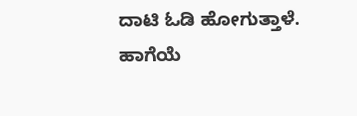ದಾಟಿ ಓಡಿ ಹೋಗುತ್ತಾಳೆ. ಹಾಗೆಯೆ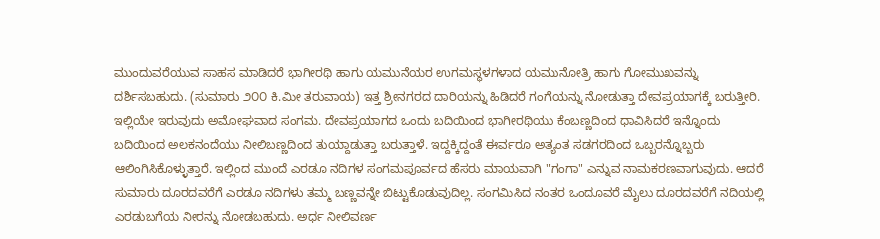ಮುಂದುವರೆಯುವ ಸಾಹಸ ಮಾಡಿದರೆ ಭಾಗೀರಥಿ ಹಾಗು ಯಮುನೆಯರ ಉಗಮಸ್ಥಳಗಳಾದ ಯಮುನೋತ್ರಿ ಹಾಗು ಗೋಮುಖವನ್ನು ದರ್ಶಿಸಬಹುದು. (ಸುಮಾರು ೨೦೦ ಕಿ.ಮೀ ತರುವಾಯ) ಇತ್ತ ಶ್ರೀನಗರದ ದಾರಿಯನ್ನು ಹಿಡಿದರೆ ಗಂಗೆಯನ್ನು ನೋಡುತ್ತಾ ದೇವಪ್ರಯಾಗಕ್ಕೆ ಬರುತ್ತೀರಿ. ಇಲ್ಲಿಯೇ ಇರುವುದು ಅಮೋಘವಾದ ಸಂಗಮ. ದೇವಪ್ರಯಾಗದ ಒಂದು ಬದಿಯಿಂದ ಭಾಗೀರಥಿಯು ಕೆಂಬಣ್ಣದಿಂದ ಧಾವಿಸಿದರೆ ಇನ್ನೊಂದು ಬದಿಯಿಂದ ಅಲಕನಂದೆಯು ನೀಲಿಬಣ್ಣದಿಂದ ತುಯ್ದಾಡುತ್ತಾ ಬರುತ್ತಾಳೆ. ಇದ್ದಕ್ಕಿದ್ದಂತೆ ಈರ್ವರೂ ಅತ್ಯಂತ ಸಡಗರದಿಂದ ಒಬ್ಬರನ್ನೊಬ್ಬರು ಆಲಿಂಗಿಸಿಕೊಳ್ಳುತ್ತಾರೆ. ಇಲ್ಲಿಂದ ಮುಂದೆ ಎರಡೂ ನದಿಗಳ ಸಂಗಮಪೂರ್ವದ ಹೆಸರು ಮಾಯವಾಗಿ "ಗಂಗಾ" ಎನ್ನುವ ನಾಮಕರಣವಾಗುವುದು. ಆದರೆ ಸುಮಾರು ದೂರದವರೆಗೆ ಎರಡೂ ನದಿಗಳು ತಮ್ಮ ಬಣ್ಣವನ್ನೇ ಬಿಟ್ಟುಕೊಡುವುದಿಲ್ಲ. ಸಂಗಮಿಸಿದ ನಂತರ ಒಂದೂವರೆ ಮೈಲು ದೂರದವರೆಗೆ ನದಿಯಲ್ಲಿ ಎರಡುಬಗೆಯ ನೀರನ್ನು ನೋಡಬಹುದು. ಅರ್ಧ ನೀಲಿವರ್ಣ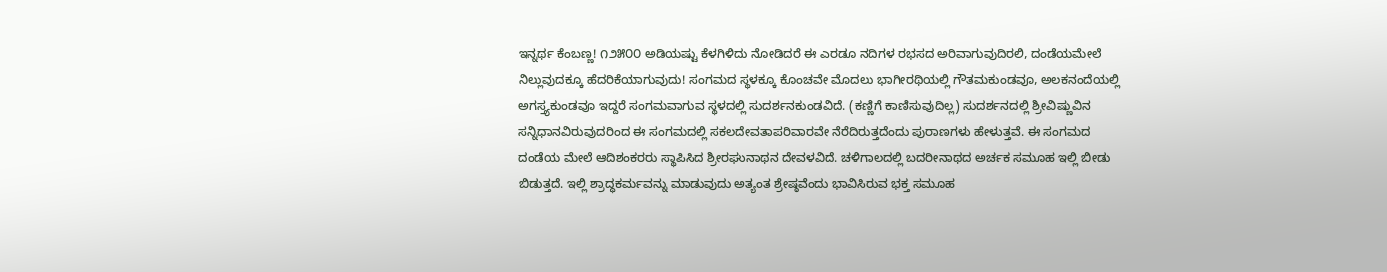ಇನ್ನರ್ಥ ಕೆಂಬಣ್ಣ! ೧೨೫೦೦ ಅಡಿಯಷ್ಟು ಕೆಳಗಿಳಿದು ನೋಡಿದರೆ ಈ ಎರಡೂ ನದಿಗಳ ರಭಸದ ಅರಿವಾಗುವುದಿರಲಿ, ದಂಡೆಯಮೇಲೆ ನಿಲ್ಲುವುದಕ್ಕೂ ಹೆದರಿಕೆಯಾಗುವುದು! ಸಂಗಮದ ಸ್ಥಳಕ್ಕೂ ಕೊಂಚವೇ ಮೊದಲು ಭಾಗೀರಥಿಯಲ್ಲಿ ಗೌತಮಕುಂಡವೂ, ಅಲಕನಂದೆಯಲ್ಲಿ ಅಗಸ್ತ್ಯಕುಂಡವೂ ಇದ್ದರೆ ಸಂಗಮವಾಗುವ ಸ್ಥಳದಲ್ಲಿ ಸುದರ್ಶನಕುಂಡವಿದೆ. (ಕಣ್ಣಿಗೆ ಕಾಣಿಸುವುದಿಲ್ಲ) ಸುದರ್ಶನದಲ್ಲಿ ಶ್ರೀವಿಷ್ಣುವಿನ ಸನ್ನಿಧಾನವಿರುವುದರಿಂದ ಈ ಸಂಗಮದಲ್ಲಿ ಸಕಲದೇವತಾಪರಿವಾರವೇ ನೆರೆದಿರುತ್ತದೆಂದು ಪುರಾಣಗಳು ಹೇಳುತ್ತವೆ. ಈ ಸಂಗಮದ ದಂಡೆಯ ಮೇಲೆ ಆದಿಶಂಕರರು ಸ್ಥಾಪಿಸಿದ ಶ್ರೀರಘುನಾಥನ ದೇವಳವಿದೆ. ಚಳಿಗಾಲದಲ್ಲಿ ಬದರೀನಾಥದ ಅರ್ಚಕ ಸಮೂಹ ಇಲ್ಲಿ ಬೀಡು ಬಿಡುತ್ತದೆ. ಇಲ್ಲಿ ಶ್ರಾದ್ಧಕರ್ಮವನ್ನು ಮಾಡುವುದು ಅತ್ಯಂತ ಶ್ರೇಷ್ಠವೆಂದು ಭಾವಿಸಿರುವ ಭಕ್ತ ಸಮೂಹ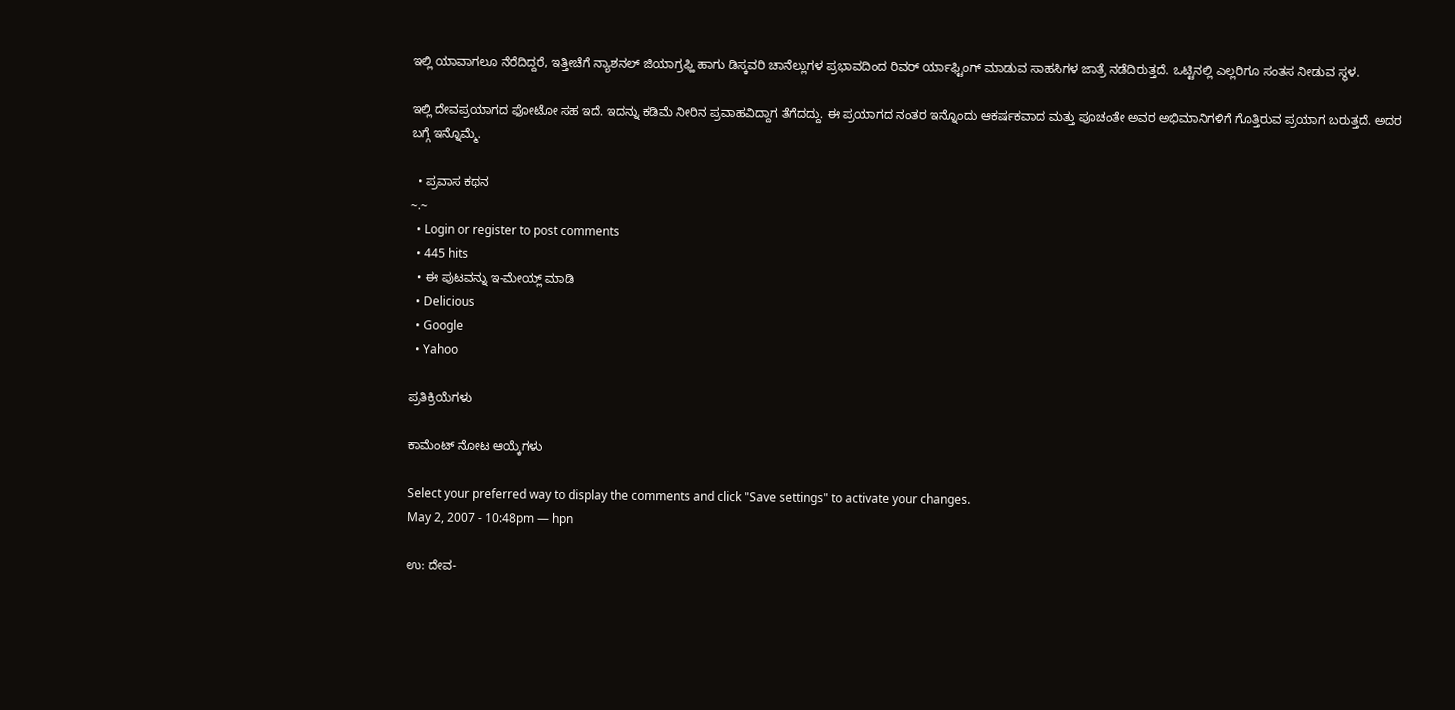ಇಲ್ಲಿ ಯಾವಾಗಲೂ ನೆರೆದಿದ್ದರೆ, ಇತ್ತೀಚೆಗೆ ನ್ಯಾಶನಲ್ ಜಿಯಾಗ್ರಫ್ಹಿ ಹಾಗು ಡಿಸ್ಕವರಿ ಚಾನೆಲ್ಲುಗಳ ಪ್ರಭಾವದಿಂದ ರಿವರ್ ರ್ಯಾಫ್ಟಿಂಗ್ ಮಾಡುವ ಸಾಹಸಿಗಳ ಜಾತ್ರೆ ನಡೆದಿರುತ್ತದೆ. ಒಟ್ಟಿನಲ್ಲಿ ಎಲ್ಲರಿಗೂ ಸಂತಸ ನೀಡುವ ಸ್ಥಳ.

ಇಲ್ಲಿ ದೇವಪ್ರಯಾಗದ ಫೋಟೋ ಸಹ ಇದೆ. ಇದನ್ನು ಕಡಿಮೆ ನೀರಿನ ಪ್ರವಾಹವಿದ್ದಾಗ ತೆಗೆದದ್ದು. ಈ ಪ್ರಯಾಗದ ನಂತರ ಇನ್ನೊಂದು ಆಕರ್ಷಕವಾದ ಮತ್ತು ಪೂಚಂತೇ ಅವರ ಅಭಿಮಾನಿಗಳಿಗೆ ಗೊತ್ತಿರುವ ಪ್ರಯಾಗ ಬರುತ್ತದೆ. ಅದರ ಬಗ್ಗೆ ಇನ್ನೊಮ್ಮೆ.

  • ಪ್ರವಾಸ ಕಥನ
~.~
  • Login or register to post comments
  • 445 hits
  • ಈ ಪುಟವನ್ನು ಇ-ಮೇಯ್ಲ್ ಮಾಡಿ
  • Delicious
  • Google
  • Yahoo

ಪ್ರತಿಕ್ರಿಯೆಗಳು

ಕಾಮೆಂಟ್ ನೋಟ ಆಯ್ಕೆಗಳು

Select your preferred way to display the comments and click "Save settings" to activate your changes.
May 2, 2007 - 10:48pm — hpn

ಉ: ದೇವ-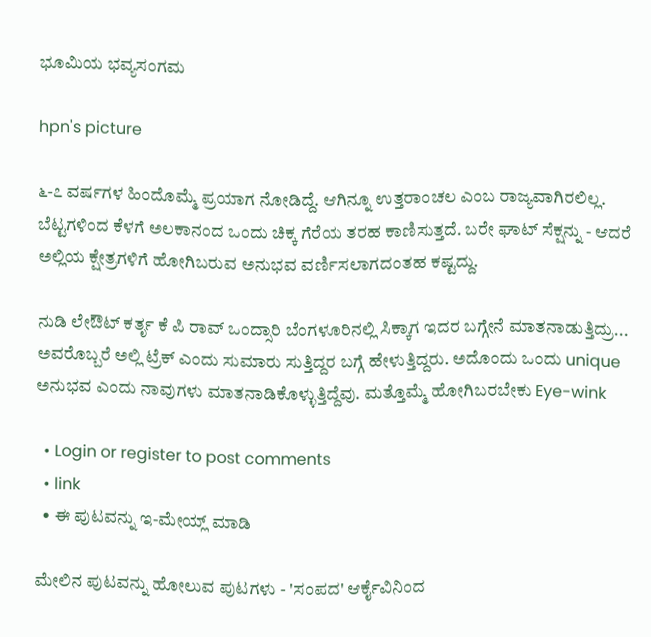ಭೂಮಿಯ ಭವ್ಯಸಂಗಮ

hpn's picture

೬-೭ ವರ್ಷಗಳ ಹಿಂದೊಮ್ಮೆ ಪ್ರಯಾಗ ನೋಡಿದ್ದೆ. ಆಗಿನ್ನೂ ಉತ್ತರಾಂಚಲ ಎಂಬ ರಾಜ್ಯವಾಗಿರಲಿಲ್ಲ. ಬೆಟ್ಟಗಳಿಂದ ಕೆಳಗೆ ಅಲಕಾನಂದ ಒಂದು ಚಿಕ್ಕ ಗೆರೆಯ ತರಹ ಕಾಣಿಸುತ್ತದೆ. ಬರೇ ಘಾಟ್ ಸೆಕ್ಷನ್ನು - ಆದರೆ ಅಲ್ಲಿಯ ಕ್ಷೇತ್ರಗಳಿಗೆ ಹೋಗಿಬರುವ ಅನುಭವ ವರ್ಣಿಸಲಾಗದಂತಹ ಕಷ್ಟದ್ದು.

ನುಡಿ ಲೇಔಟ್ ಕರ್ತೃ ಕೆ ಪಿ ರಾವ್ ಒಂದ್ಸಾರಿ ಬೆಂಗಳೂರಿನಲ್ಲಿ ಸಿಕ್ಕಾಗ ಇದರ ಬಗ್ಗೇನೆ ಮಾತನಾಡುತ್ತಿದ್ರು... ಅವರೊಬ್ಬರೆ ಅಲ್ಲಿ ಟ್ರೆಕ್ ಎಂದು ಸುಮಾರು ಸುತ್ತಿದ್ದರ ಬಗ್ಗೆ ಹೇಳುತ್ತಿದ್ದರು. ಅದೊಂದು ಒಂದು unique ಅನುಭವ ಎಂದು ನಾವುಗಳು ಮಾತನಾಡಿಕೊಳ್ಳುತ್ತಿದ್ದೆವು. ಮತ್ತೊಮ್ಮೆ ಹೋಗಿಬರಬೇಕು Eye-wink

  • Login or register to post comments
  • link
  • ಈ ಪುಟವನ್ನು ಇ-ಮೇಯ್ಲ್ ಮಾಡಿ

ಮೇಲಿನ ಪುಟವನ್ನು ಹೋಲುವ ಪುಟಗಳು - 'ಸಂಪದ' ಆರ್ಕೈವಿನಿಂದ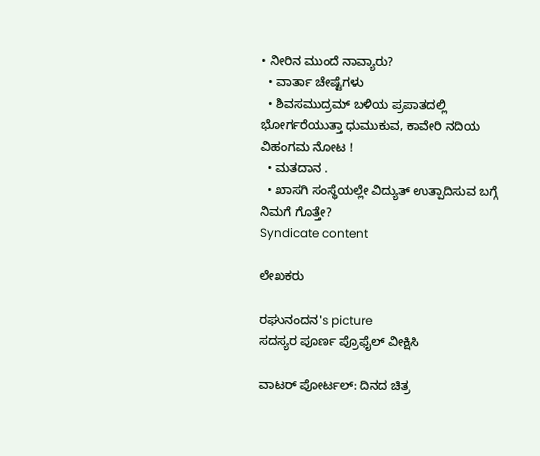• ನೀರಿನ ಮುಂದೆ ನಾವ್ಯಾರು?
  • ವಾರ್ತಾ ಚೇಷ್ಟೆಗಳು
  • ಶಿವಸಮುದ್ರಮ್ ಬಳಿಯ ಪ್ರಪಾತದಲ್ಲಿ ಭೋರ್ಗರೆಯುತ್ತಾ ಧುಮುಕುವ, ಕಾವೇರಿ ನದಿಯ ವಿಹಂಗಮ ನೋಟ !
  • ಮತದಾನ .
  • ಖಾಸಗಿ ಸಂಸ್ಥೆಯಲ್ಲೇ ವಿದ್ಯುತ್ ಉತ್ಪಾದಿಸುವ ಬಗ್ಗೆ ನಿಮಗೆ ಗೊತ್ತೇ?
Syndicate content

ಲೇಖಕರು

ರಘುನಂದನ's picture
ಸದಸ್ಯರ ಪೂರ್ಣ ಪ್ರೊಫೈಲ್ ವೀಕ್ಷಿಸಿ

ವಾಟರ್ ಪೋರ್ಟಲ್: ದಿನದ ಚಿತ್ರ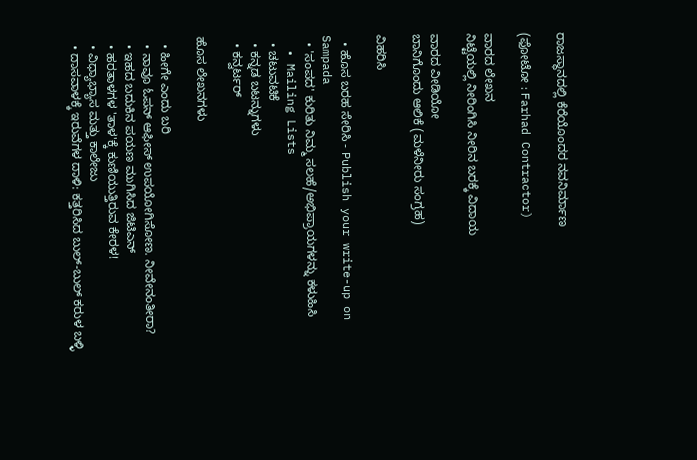ರಾಜಸ್ಥಾನದಲ್ಲಿ ಕೆರೆಯೊಂದರ ನವನಿರ್ಮಾಣ

(ಫೋಟೋ : Farhad Contractor)

ವಾರದ ಲೇಖನ
ನಿಟ್ಟೆಯಲ್ಲಿ ನೀರಿಂಗಿಸಿ ನೀರಿನ ಬರಕ್ಕೆ ವಿದಾಯ

ವಾರದ ವೀಡಿಯೋ
ಬಾನಿಗೊಂದು ಆಲಿಕೆ (ಮಳೆನೀರು ಸಂಗ್ರಹ)

ವಿಹರಿಸಿ

  • ಹೊಸ ಬರಹ ಸೇರಿಸಿ - Publish your write-up on Sampada
  • 'ಸಂಪದ' ಕುರಿತು ನಿಮ್ಮ ಸಲಹೆ/ಅಭಿಪ್ರಾಯಗಳನ್ನು ಕಳುಹಿಸಿ
  • Mailing Lists
  • ಚಟುವಟಿಕೆ
  • ಕನ್ನಡ ಬಟನ್ನುಗಳು
  • ಕನ್ವರ್ಟರ್

ಹೊಸ ಲೇಖನಗಳು

  • ಹೀಗೇ ಎಂದು ಬರಿ
  • ನಾವೂ ಓಪನ್ ಆಫೀಸ್ ಉಪಯೋಗಿಸೋಣ. ನೀವೇನಂತೀರಾ?
  • ಇಹದ ಬದುಕಿನ ಪಯಣ ಮುಗಿಸಿದ ಜಿಟಿಎನ್
  • ಹರತಾಳಗಳ 'ತಾಳ'ಕ್ಕೆ ಕುಣಿಯುತ್ತಿರುವ ಕೇರಳ!
  • ವಿಧ್ಯಾಭ್ಯಾಸ ಮತ್ತು ಕಾಲೇಜು
  • ದಾಸವಾಳಕ್ಕೆ ಇರುವೆಗಳ ದಾಳಿ: ಕತ್ತರಿಸಿದ ಬುಲ್-ಬುಲ್ ಕರುಳ ಬಳ್ಳಿ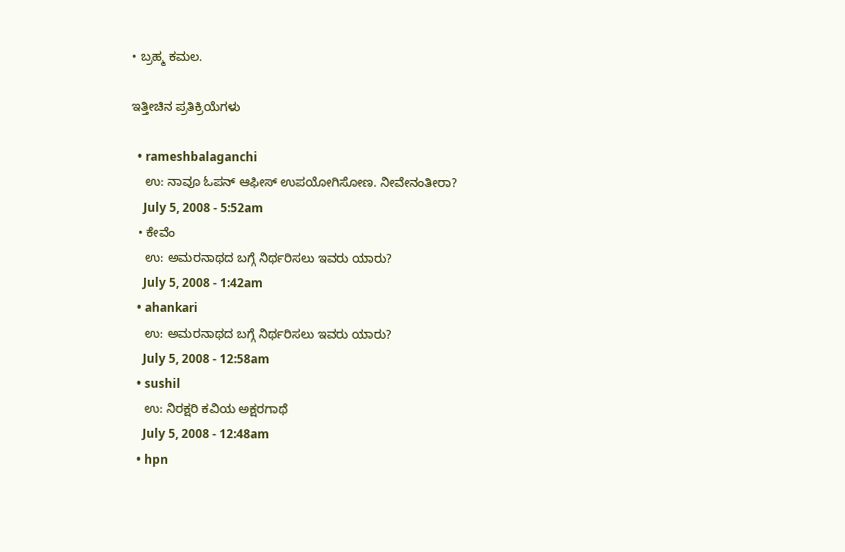• ಬ್ರಹ್ಮ ಕಮಲ.

ಇತ್ತೀಚಿನ ಪ್ರತಿಕ್ರಿಯೆಗಳು

  • rameshbalaganchi
    ಉ: ನಾವೂ ಓಪನ್ ಆಫೀಸ್ ಉಪಯೋಗಿಸೋಣ. ನೀವೇನಂತೀರಾ?
    July 5, 2008 - 5:52am
  • ಕೇವೆಂ
    ಉ: ಅಮರನಾಥದ ಬಗ್ಗೆ ನಿರ್ಥರಿಸಲು ಇವರು ಯಾರು?
    July 5, 2008 - 1:42am
  • ahankari
    ಉ: ಅಮರನಾಥದ ಬಗ್ಗೆ ನಿರ್ಥರಿಸಲು ಇವರು ಯಾರು?
    July 5, 2008 - 12:58am
  • sushil
    ಉ: ನಿರಕ್ಷರಿ ಕವಿಯ ಅಕ್ಷರಗಾಥೆ
    July 5, 2008 - 12:48am
  • hpn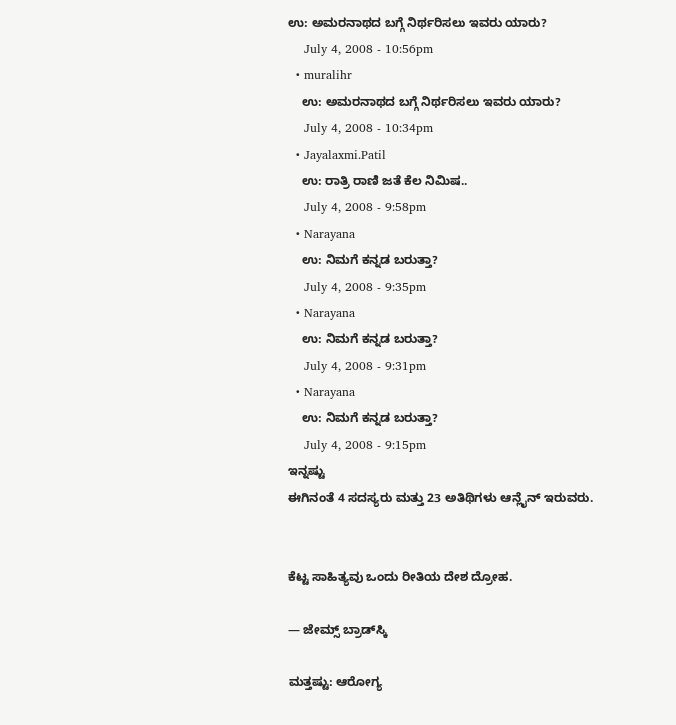ಉ: ಅಮರನಾಥದ ಬಗ್ಗೆ ನಿರ್ಥರಿಸಲು ಇವರು ಯಾರು?
    July 4, 2008 - 10:56pm
  • muralihr
    ಉ: ಅಮರನಾಥದ ಬಗ್ಗೆ ನಿರ್ಥರಿಸಲು ಇವರು ಯಾರು?
    July 4, 2008 - 10:34pm
  • Jayalaxmi.Patil
    ಉ: ರಾತ್ರಿ ರಾಣಿ ಜತೆ ಕೆಲ ನಿಮಿಷ..
    July 4, 2008 - 9:58pm
  • Narayana
    ಉ: ನಿಮಗೆ ಕನ್ನಡ ಬರುತ್ತಾ?
    July 4, 2008 - 9:35pm
  • Narayana
    ಉ: ನಿಮಗೆ ಕನ್ನಡ ಬರುತ್ತಾ?
    July 4, 2008 - 9:31pm
  • Narayana
    ಉ: ನಿಮಗೆ ಕನ್ನಡ ಬರುತ್ತಾ?
    July 4, 2008 - 9:15pm
ಇನ್ನಷ್ಟು
ಈಗಿನಂತೆ 4 ಸದಸ್ಯರು ಮತ್ತು 23 ಅತಿಥಿಗಳು ಆನ್ಲೈನ್ ಇರುವರು.


ಕೆಟ್ಟ ಸಾಹಿತ್ಯವು ಒಂದು ರೀತಿಯ ದೇಶ ದ್ರೋಹ.

— ಜೇಮ್ಸ್ ಬ್ರಾಡ್‌ಸ್ಕಿ

ಮತ್ತಷ್ಟು: ಆರೋಗ್ಯ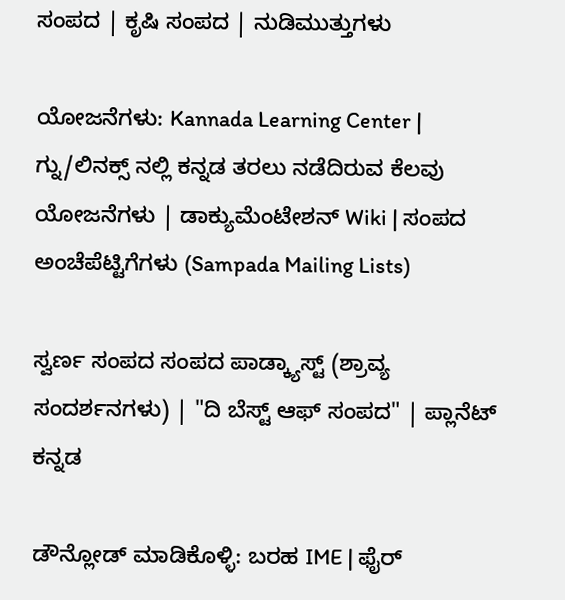ಸಂಪದ | ಕೃಷಿ ಸಂಪದ | ನುಡಿಮುತ್ತುಗಳು

ಯೋಜನೆಗಳು: Kannada Learning Center | ಗ್ನು/ಲಿನಕ್ಸ್ ನಲ್ಲಿ ಕನ್ನಡ ತರಲು ನಡೆದಿರುವ ಕೆಲವು ಯೋಜನೆಗಳು | ಡಾಕ್ಯುಮೆಂಟೇಶನ್ Wiki | ಸಂಪದ ಅಂಚೆಪೆಟ್ಟಿಗೆಗಳು (Sampada Mailing Lists)

ಸ್ವರ್ಣ ಸಂಪದ ಸಂಪದ ಪಾಡ್ಕ್ಯಾಸ್ಟ್ (ಶ್ರಾವ್ಯ ಸಂದರ್ಶನಗಳು) | "ದಿ ಬೆಸ್ಟ್ ಆಫ್ ಸಂಪದ" | ಪ್ಲಾನೆಟ್ ಕನ್ನಡ

ಡೌನ್ಲೋಡ್ ಮಾಡಿಕೊಳ್ಳಿ: ಬರಹ IME | ಫೈರ್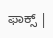ಫಾಕ್ಸ್ |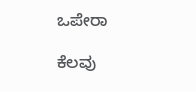ಒಪೇರಾ

ಕೆಲವು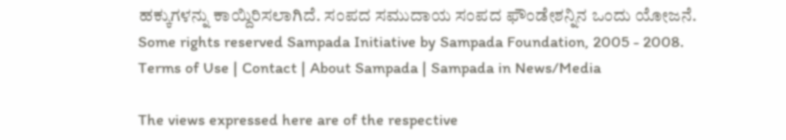ಹಕ್ಕುಗಳನ್ನು ಕಾಯ್ದಿರಿಸಲಾಗಿದೆ. ಸಂಪದ ಸಮುದಾಯ ಸಂಪದ ಫೌಂಡೇಶನ್ನಿನ ಒಂದು ಯೋಜನೆ.
Some rights reserved Sampada Initiative by Sampada Foundation, 2005 - 2008.
Terms of Use | Contact | About Sampada | Sampada in News/Media

The views expressed here are of the respective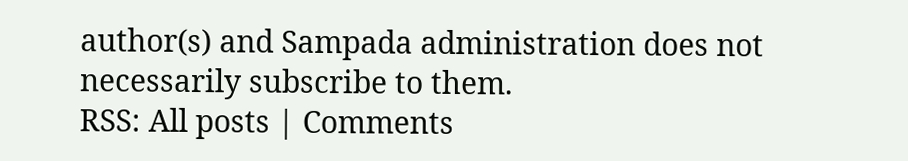author(s) and Sampada administration does not necessarily subscribe to them.
RSS: All posts | Comments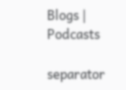Blogs | Podcasts

separator